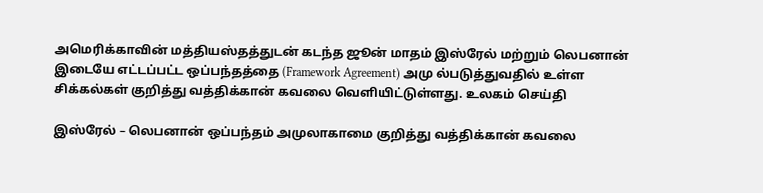அமெரிக்காவின் மத்தியஸ்தத்துடன் கடந்த ஜூன் மாதம் இஸ்ரேல் மற்றும் லெபனான் இடையே எட்டப்பட்ட ஒப்பந்தத்தை (Framework Agreement) அமு ல்படுத்துவதில் உள்ள சிக்கல்கள் குறித்து வத்திக்கான் கவலை வெளியிட்டுள்ளது. உலகம் செய்தி

இஸ்ரேல் – லெபனான் ஒப்பந்தம் அமுலாகாமை குறித்து வத்திக்கான் கவலை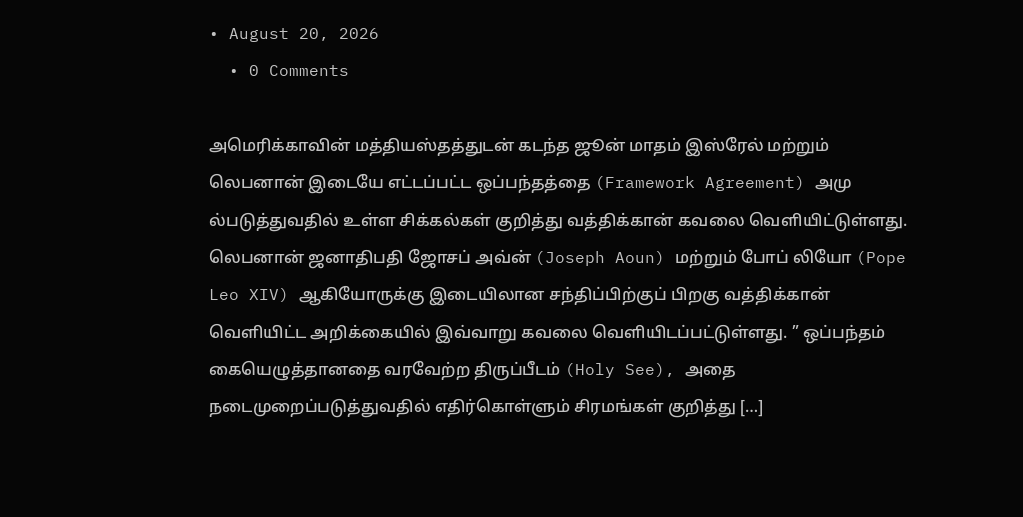• August 20, 2026
  • 0 Comments

அமெரிக்காவின் மத்தியஸ்தத்துடன் கடந்த ஜூன் மாதம் இஸ்ரேல் மற்றும் லெபனான் இடையே எட்டப்பட்ட ஒப்பந்தத்தை (Framework Agreement) அமு ல்படுத்துவதில் உள்ள சிக்கல்கள் குறித்து வத்திக்கான் கவலை வெளியிட்டுள்ளது. லெபனான் ஜனாதிபதி ஜோசப் அவ்ன் (Joseph Aoun) மற்றும் போப் லியோ (Pope Leo XIV) ஆகியோருக்கு இடையிலான சந்திப்பிற்குப் பிறகு வத்திக்கான் வெளியிட்ட அறிக்கையில் இவ்வாறு கவலை வெளியிடப்பட்டுள்ளது. ” ஒப்பந்தம் கையெழுத்தானதை வரவேற்ற திருப்பீடம் (Holy See), அதை நடைமுறைப்படுத்துவதில் எதிர்கொள்ளும் சிரமங்கள் குறித்து […]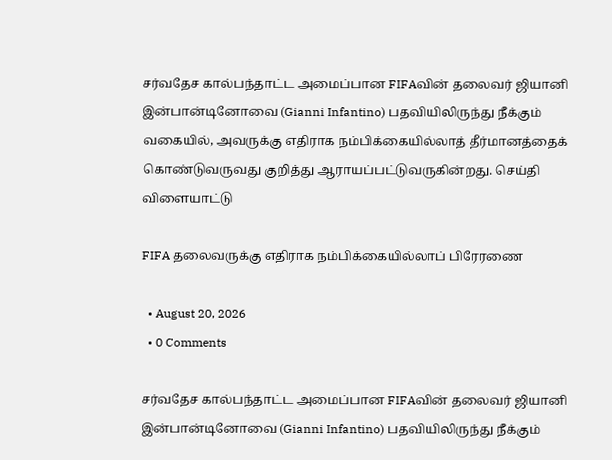சர்வதேச கால்பந்தாட்ட அமைப்பான FIFAவின் தலைவர் ஜியானி இன்பான்டினோவை (Gianni Infantino) பதவியிலிருந்து நீக்கும் வகையில், அவருக்கு எதிராக நம்பிக்கையில்லாத் தீர்மானத்தைக் கொண்டுவருவது குறித்து ஆராயப்பட்டுவருகின்றது. செய்தி விளையாட்டு

FIFA தலைவருக்கு எதிராக நம்பிக்கையில்லாப் பிரேரணை

  • August 20, 2026
  • 0 Comments

சர்வதேச கால்பந்தாட்ட அமைப்பான FIFAவின் தலைவர் ஜியானி இன்பான்டினோவை (Gianni Infantino) பதவியிலிருந்து நீக்கும்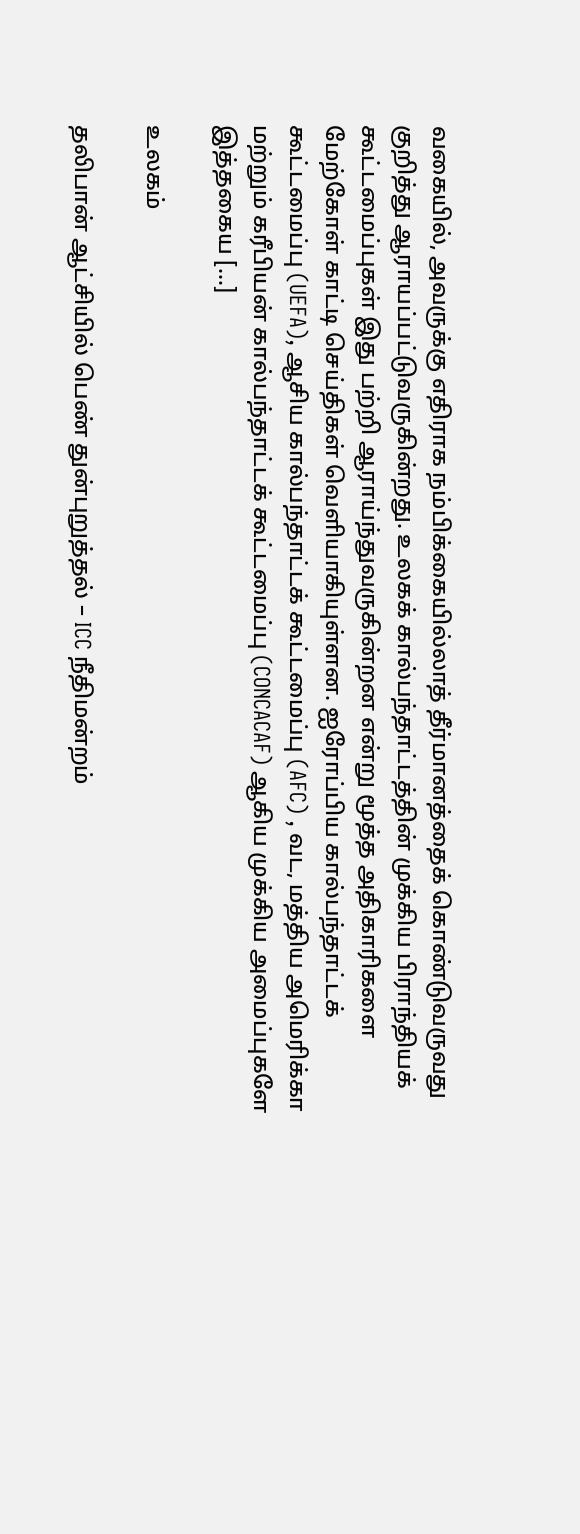வகையில், அவருக்கு எதிராக நம்பிக்கையில்லாத் தீர்மானத்தைக் கொண்டுவருவது குறித்து ஆராயப்பட்டுவருகின்றது. உலகக் கால்பந்தாட்டத்தின் முக்கிய பிராந்தியக் கூட்டமைப்புகள் இது பற்றி ஆராய்ந்துவருகின்றன என்று மூத்த அதிகாரிகளை மேற்கோள் காட்டி செய்திகள் வெளியாகியுள்ளன. ஐரோப்பிய கால்பந்தாட்டக் கூட்டமைப்பு (UEFA), ஆசிய கால்பந்தாட்டக் கூட்டமைப்பு (AFC) , வட, மத்திய அமெரிக்கா மற்றும் கரீபியன் கால்பந்தாட்டக் கூட்டமைப்பு (CONCACAF) ஆகிய முக்கிய அமைப்புகளே இத்தகைய […]

உலகம்

தலிபான் ஆட்சியில் பெண் துன்புறுத்தல் – ICC நீதிமன்றம்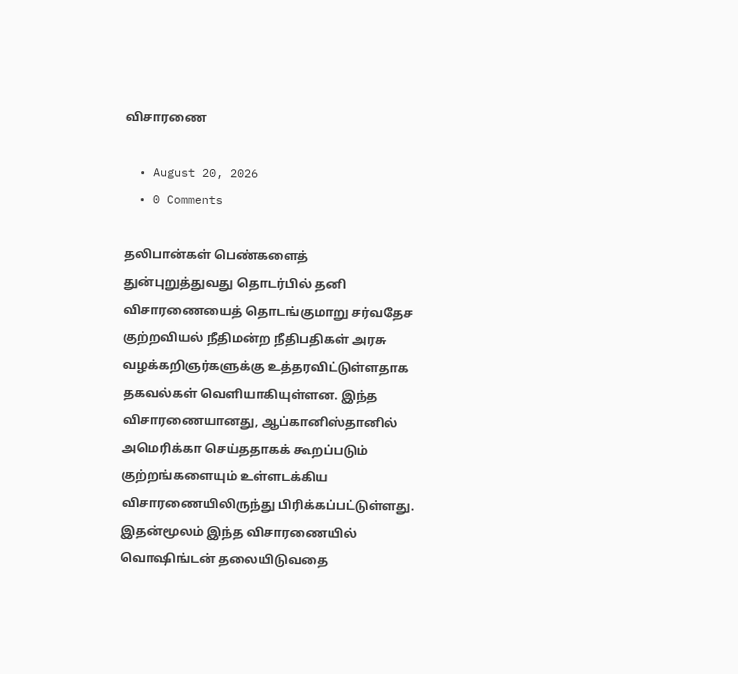விசாரணை

  • August 20, 2026
  • 0 Comments

தலிபான்கள் பெண்களைத் துன்புறுத்துவது தொடர்பில் தனி விசாரணையைத் தொடங்குமாறு சர்வதேச குற்றவியல் நீதிமன்ற நீதிபதிகள் அரசு வழக்கறிஞர்களுக்கு உத்தரவிட்டுள்ளதாக தகவல்கள் வெளியாகியுள்ளன. இந்த விசாரணையானது, ஆப்கானிஸ்தானில் அமெரிக்கா செய்ததாகக் கூறப்படும் குற்றங்களையும் உள்ளடக்கிய விசாரணையிலிருந்து பிரிக்கப்பட்டுள்ளது. இதன்மூலம் இந்த விசாரணையில் வொஷிங்டன் தலையிடுவதை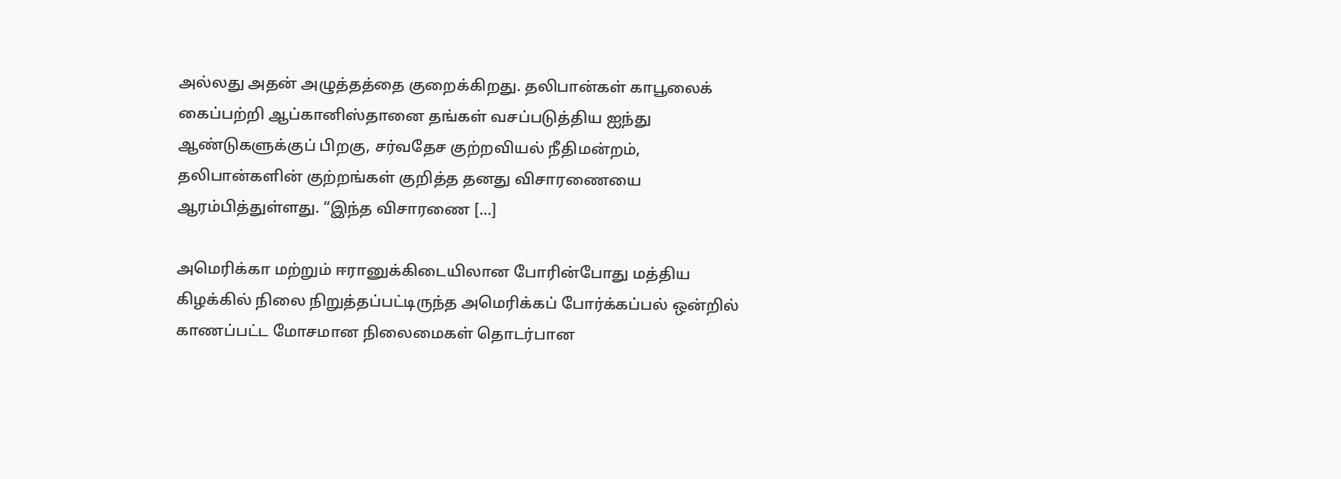அல்லது அதன் அழுத்தத்தை குறைக்கிறது. தலிபான்கள் காபூலைக் கைப்பற்றி ஆப்கானிஸ்தானை தங்கள் வசப்படுத்திய ஐந்து ஆண்டுகளுக்குப் பிறகு, சர்வதேச குற்றவியல் நீதிமன்றம், தலிபான்களின் குற்றங்கள் குறித்த தனது விசாரணையை ஆரம்பித்துள்ளது. “இந்த விசாரணை […]

அமெரிக்கா மற்றும் ஈரானுக்கிடையிலான போரின்போது மத்திய கிழக்கில் நிலை நிறுத்தப்பட்டிருந்த அமெரிக்கப் போர்க்கப்பல் ஒன்றில் காணப்பட்ட மோசமான நிலைமைகள் தொடர்பான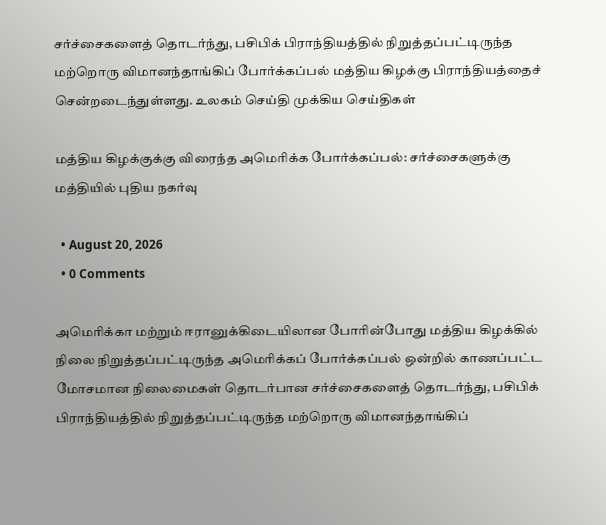சர்ச்சைகளைத் தொடர்ந்து, பசிபிக் பிராந்தியத்தில் நிறுத்தப்பட்டிருந்த மற்றொரு விமானந்தாங்கிப் போர்க்கப்பல் மத்திய கிழக்கு பிராந்தியத்தைச் சென்றடைந்துள்ளது. உலகம் செய்தி முக்கிய செய்திகள்

மத்திய கிழக்குக்கு விரைந்த அமெரிக்க போர்க்கப்பல்: சர்ச்சைகளுக்கு மத்தியில் புதிய நகர்வு

  • August 20, 2026
  • 0 Comments

அமெரிக்கா மற்றும் ஈரானுக்கிடையிலான போரின்போது மத்திய கிழக்கில் நிலை நிறுத்தப்பட்டிருந்த அமெரிக்கப் போர்க்கப்பல் ஒன்றில் காணப்பட்ட மோசமான நிலைமைகள் தொடர்பான சர்ச்சைகளைத் தொடர்ந்து, பசிபிக் பிராந்தியத்தில் நிறுத்தப்பட்டிருந்த மற்றொரு விமானந்தாங்கிப்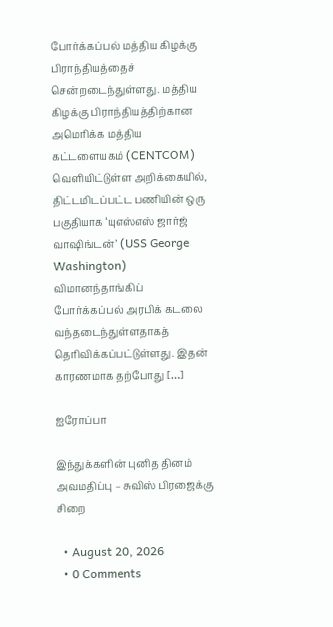போர்க்கப்பல் மத்திய கிழக்கு பிராந்தியத்தைச் சென்றடைந்துள்ளது. மத்திய கிழக்கு பிராந்தியத்திற்கான அமெரிக்க மத்திய கட்டளையகம் (CENTCOM) வெளியிட்டுள்ள அறிக்கையில், திட்டமிடப்பட்ட பணியின் ஒரு பகுதியாக ‘யுஎஸ்எஸ் ஜார்ஜ் வாஷிங்டன்’ (USS George Washington) விமானந்தாங்கிப் போர்க்கப்பல் அரபிக் கடலை வந்தடைந்துள்ளதாகத் தெரிவிக்கப்பட்டுள்ளது. இதன் காரணமாக தற்போது […]

ஐரோப்பா

இந்துக்களின் புனித தினம் அவமதிப்பு – சுவிஸ் பிரஜைக்கு சிறை

  • August 20, 2026
  • 0 Comments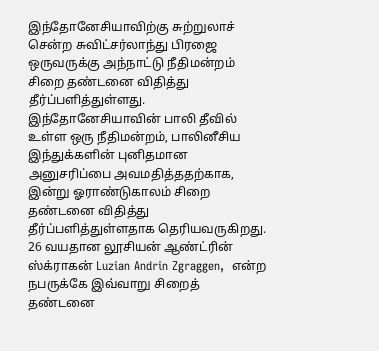இந்தோனேசியாவிற்கு சுற்றுலாச் சென்ற சுவிட்சர்லாந்து பிரஜை ஒருவருக்கு அந்நாட்டு நீதிமன்றம் சிறை தண்டனை விதித்து தீர்ப்பளித்துள்ளது. இந்தோனேசியாவின் பாலி தீவில் உள்ள ஒரு நீதிமன்றம், பாலினீசிய இந்துக்களின் புனிதமான அனுசரிப்பை அவமதித்ததற்காக, இன்று ஓராண்டுகாலம் சிறை தண்டனை விதித்து தீர்ப்பளித்துள்ளதாக தெரியவருகிறது. 26 வயதான லூசியன் ஆண்ட்ரின் ஸ்க்ராகன் Luzian Andrin Zgraggen,  என்ற நபருக்கே இவ்வாறு சிறைத் தண்டனை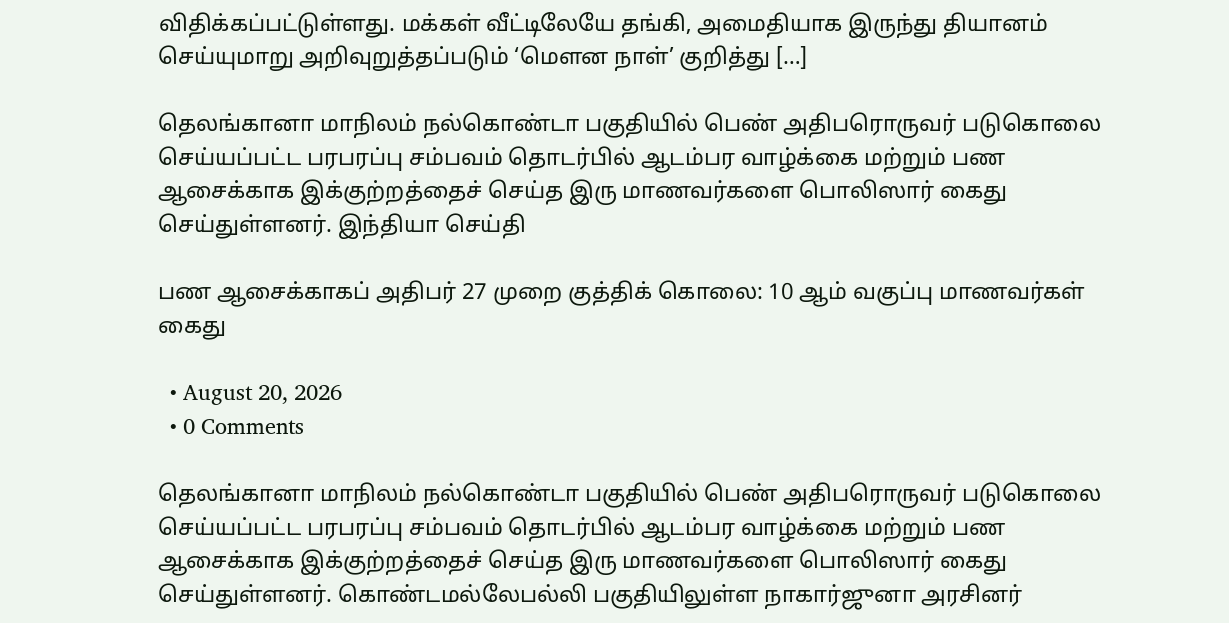விதிக்கப்பட்டுள்ளது. மக்கள் வீட்டிலேயே தங்கி, அமைதியாக இருந்து தியானம் செய்யுமாறு அறிவுறுத்தப்படும் ‘மௌன நாள்’ குறித்து […]

தெலங்கானா மாநிலம் நல்கொண்டா பகுதியில் பெண் அதிபரொருவர் படுகொலை செய்யப்பட்ட பரபரப்பு சம்பவம் தொடர்பில் ஆடம்பர வாழ்க்கை மற்றும் பண ஆசைக்காக இக்குற்றத்தைச் செய்த இரு மாணவர்களை பொலிஸார் கைது செய்துள்ளனர். இந்தியா செய்தி

பண ஆசைக்காகப் அதிபர் 27 முறை குத்திக் கொலை: 10 ஆம் வகுப்பு மாணவர்கள் கைது

  • August 20, 2026
  • 0 Comments

தெலங்கானா மாநிலம் நல்கொண்டா பகுதியில் பெண் அதிபரொருவர் படுகொலை செய்யப்பட்ட பரபரப்பு சம்பவம் தொடர்பில் ஆடம்பர வாழ்க்கை மற்றும் பண ஆசைக்காக இக்குற்றத்தைச் செய்த இரு மாணவர்களை பொலிஸார் கைது செய்துள்ளனர். கொண்டமல்லேபல்லி பகுதியிலுள்ள நாகார்ஜுனா அரசினர்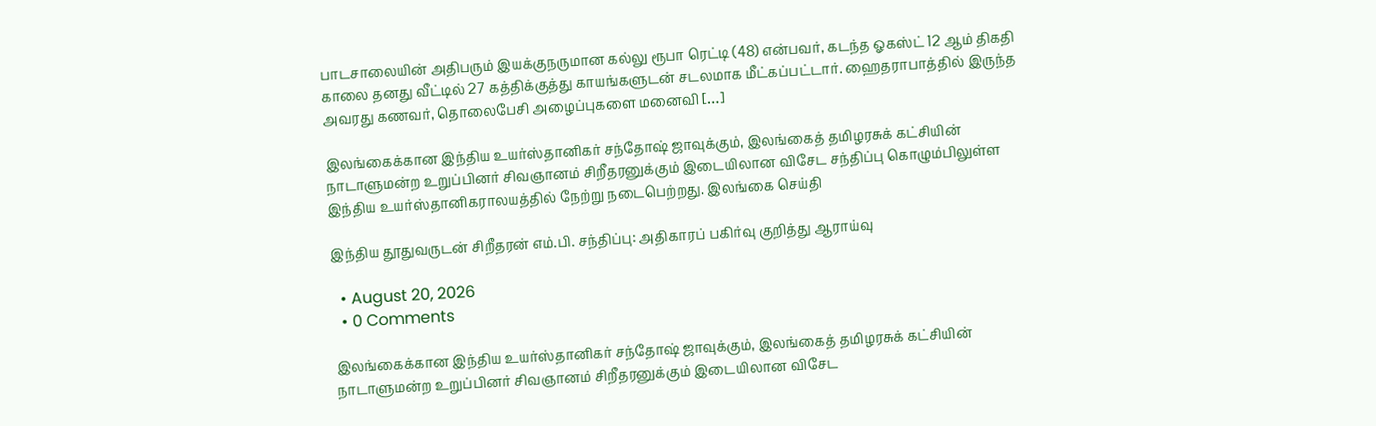பாடசாலையின் அதிபரும் இயக்குநருமான கல்லு ரூபா ரெட்டி (48) என்பவர், கடந்த ஓகஸ்ட் 12 ஆம் திகதி காலை தனது வீட்டில் 27 கத்திக்குத்து காயங்களுடன் சடலமாக மீட்கப்பட்டார். ஹைதராபாத்தில் இருந்த அவரது கணவர், தொலைபேசி அழைப்புகளை மனைவி […]

இலங்கைக்கான இந்திய உயர்ஸ்தானிகர் சந்தோஷ் ஜாவுக்கும், இலங்கைத் தமிழரசுக் கட்சியின் நாடாளுமன்ற உறுப்பினர் சிவஞானம் சிறீதரனுக்கும் இடையிலான விசேட சந்திப்பு கொழும்பிலுள்ள இந்திய உயர்ஸ்தானிகராலயத்தில் நேற்று நடைபெற்றது. இலங்கை செய்தி

இந்திய தூதுவருடன் சிறீதரன் எம்.பி. சந்திப்பு: அதிகாரப் பகிர்வு குறித்து ஆராய்வு

  • August 20, 2026
  • 0 Comments

இலங்கைக்கான இந்திய உயர்ஸ்தானிகர் சந்தோஷ் ஜாவுக்கும், இலங்கைத் தமிழரசுக் கட்சியின் நாடாளுமன்ற உறுப்பினர் சிவஞானம் சிறீதரனுக்கும் இடையிலான விசேட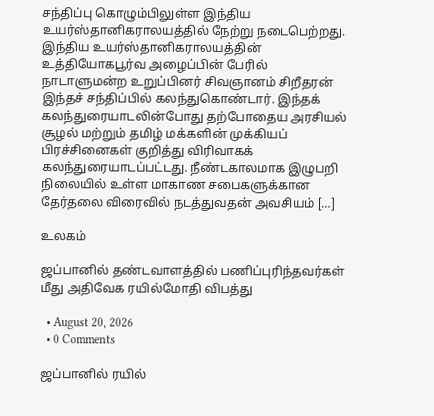சந்திப்பு கொழும்பிலுள்ள இந்திய உயர்ஸ்தானிகராலயத்தில் நேற்று நடைபெற்றது. இந்திய உயர்ஸ்தானிகராலயத்தின் உத்தியோகபூர்வ அழைப்பின் பேரில் நாடாளுமன்ற உறுப்பினர் சிவஞானம் சிறீதரன் இந்தச் சந்திப்பில் கலந்துகொண்டார். இந்தக் கலந்துரையாடலின்போது தற்போதைய அரசியல் சூழல் மற்றும் தமிழ் மக்களின் முக்கியப் பிரச்சினைகள் குறித்து விரிவாகக் கலந்துரையாடப்பட்டது. நீண்டகாலமாக இழுபறி நிலையில் உள்ள மாகாண சபைகளுக்கான தேர்தலை விரைவில் நடத்துவதன் அவசியம் […]

உலகம்

ஜப்பானில் தண்டவாளத்தில் பணிப்புரிந்தவர்கள் மீது அதிவேக ரயில்மோதி விபத்து

  • August 20, 2026
  • 0 Comments

ஜப்பானில் ரயில்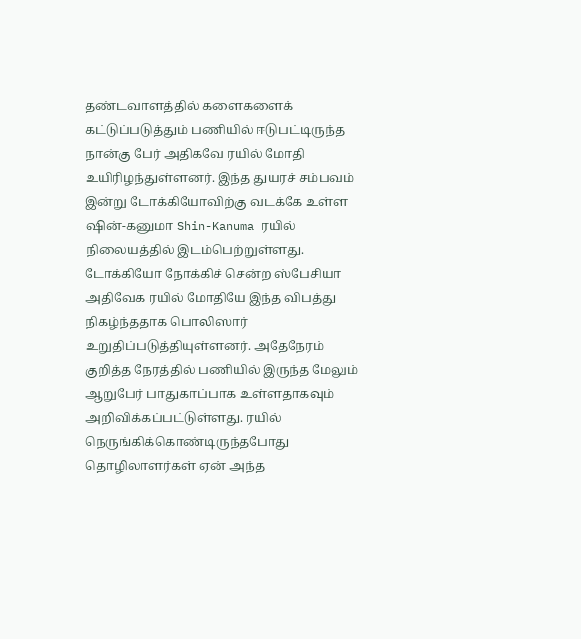தண்டவாளத்தில் களைகளைக் கட்டுப்படுத்தும் பணியில் ஈடுபட்டிருந்த நான்கு பேர் அதிகவே ரயில் மோதி உயிரிழந்துள்ளனர். இந்த துயரச் சம்பவம் இன்று டோக்கியோவிற்கு வடக்கே உள்ள ஷின்-கனுமா Shin-Kanuma ரயில்  நிலையத்தில் இடம்பெற்றுள்ளது. டோக்கியோ நோக்கிச் சென்ற ஸ்பேசியா அதிவேக ரயில் மோதியே இந்த விபத்து நிகழ்ந்ததாக பொலிஸார் உறுதிப்படுத்தியுள்ளனர். அதேநேரம் குறித்த நேரத்தில் பணியில் இருந்த மேலும் ஆறுபேர் பாதுகாப்பாக உள்ளதாகவும் அறிவிக்கப்பட்டுள்ளது. ரயில் நெருங்கிக்கொண்டிருந்தபோது தொழிலாளர்கள் ஏன் அந்த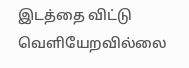இடத்தை விட்டு வெளியேறவில்லை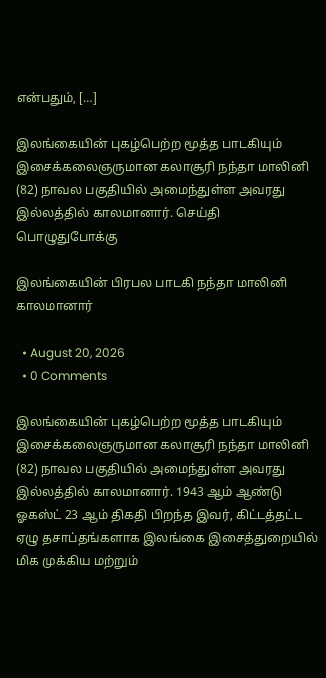என்பதும், […]

இலங்கையின் புகழ்பெற்ற மூத்த பாடகியும் இசைக்கலைஞருமான கலாசூரி நந்தா மாலினி (82) நாவல பகுதியில் அமைந்துள்ள அவரது இல்லத்தில் காலமானார். செய்தி பொழுதுபோக்கு

இலங்கையின் பிரபல பாடகி நந்தா மாலினி காலமானார்

  • August 20, 2026
  • 0 Comments

இலங்கையின் புகழ்பெற்ற மூத்த பாடகியும் இசைக்கலைஞருமான கலாசூரி நந்தா மாலினி (82) நாவல பகுதியில் அமைந்துள்ள அவரது இல்லத்தில் காலமானார். 1943 ஆம் ஆண்டு ஓகஸ்ட் 23 ஆம் திகதி பிறந்த இவர், கிட்டத்தட்ட ஏழு தசாப்தங்களாக இலங்கை இசைத்துறையில் மிக முக்கிய மற்றும்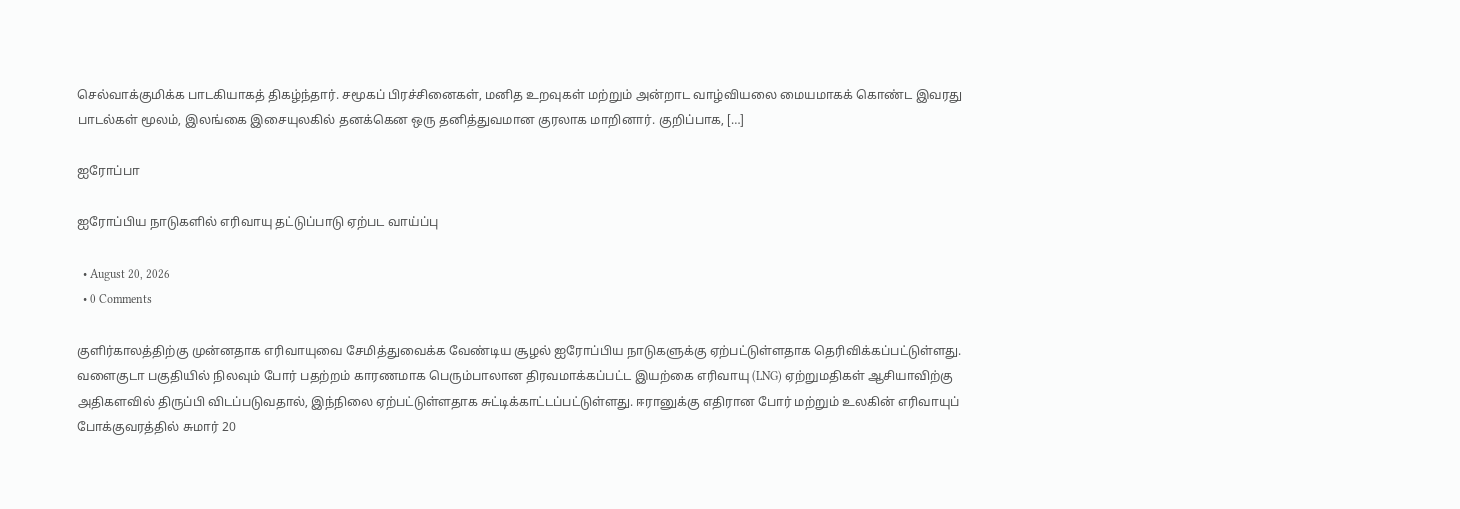செல்வாக்குமிக்க பாடகியாகத் திகழ்ந்தார். சமூகப் பிரச்சினைகள், மனித உறவுகள் மற்றும் அன்றாட வாழ்வியலை மையமாகக் கொண்ட இவரது பாடல்கள் மூலம், இலங்கை இசையுலகில் தனக்கென ஒரு தனித்துவமான குரலாக மாறினார். குறிப்பாக, […]

ஐரோப்பா

ஐரோப்பிய நாடுகளில் எரிவாயு தட்டுப்பாடு ஏற்பட வாய்ப்பு

  • August 20, 2026
  • 0 Comments

குளிர்காலத்திற்கு முன்னதாக எரிவாயுவை சேமித்துவைக்க வேண்டிய சூழல் ஐரோப்பிய நாடுகளுக்கு ஏற்பட்டுள்ளதாக தெரிவிக்கப்பட்டுள்ளது. வளைகுடா பகுதியில் நிலவும் போர் பதற்றம் காரணமாக பெரும்பாலான திரவமாக்கப்பட்ட இயற்கை எரிவாயு (LNG) ஏற்றுமதிகள் ஆசியாவிற்கு அதிகளவில் திருப்பி விடப்படுவதால், இந்நிலை ஏற்பட்டுள்ளதாக சுட்டிக்காட்டப்பட்டுள்ளது. ஈரானுக்கு எதிரான போர் மற்றும் உலகின் எரிவாயுப் போக்குவரத்தில் சுமார் 20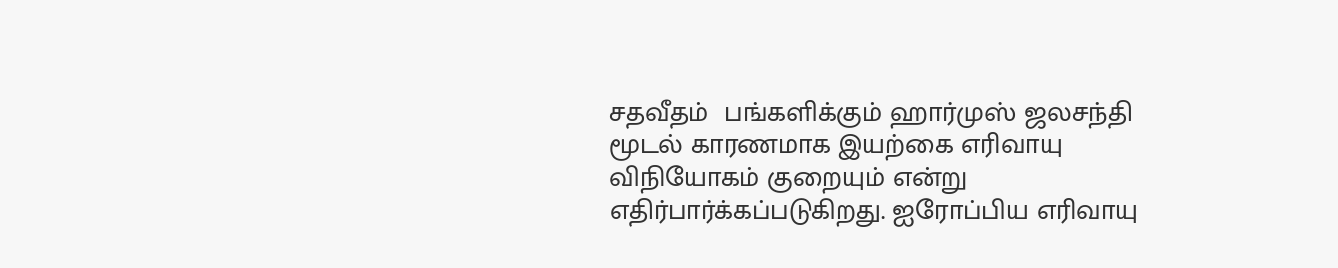சதவீதம்  பங்களிக்கும் ஹார்முஸ் ஜலசந்தி  மூடல் காரணமாக இயற்கை எரிவாயு விநியோகம் குறையும் என்று எதிர்பார்க்கப்படுகிறது. ஐரோப்பிய எரிவாயு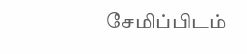சேமிப்பிடம்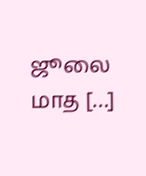ஜூலை மாத […]